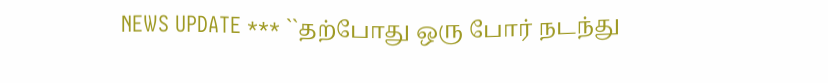NEWS UPDATE *** ``தற்போது ஒரு போர் நடந்து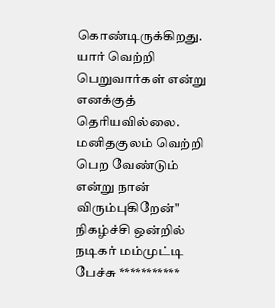கொண்டிருக்கிறது. யார் வெற்றி பெறுவார்கள் என்று எனக்குத் தெரியவில்லை. மனிதகுலம் வெற்றி பெற வேண்டும் என்று நான் விரும்புகிறேன்" நிகழ்ச்சி ஒன்றில் நடிகர் மம்முட்டி பேச்சு ***********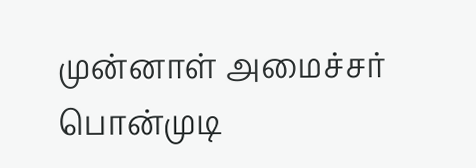முன்னாள் அமைச்சர் பொன்முடி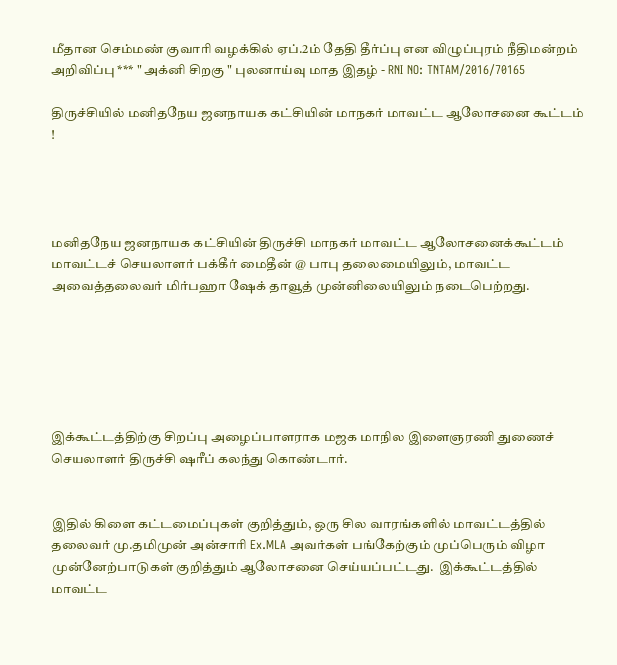மீதான செம்மண் குவாரி வழக்கில் ஏப்.2ம் தேதி தீர்ப்பு என விழுப்புரம் நீதிமன்றம் அறிவிப்பு *** " அக்னி சிறகு " புலனாய்வு மாத இதழ் - RNI NO: TNTAM/2016/70165

திருச்சியில் மனிதநேய ஜனநாயக கட்சியின் மாநகர் மாவட்ட ஆலோசனை கூட்டம் !




மனிதநேய ஜனநாயக கட்சியின் திருச்சி மாநகர் மாவட்ட ஆலோசனைக்கூட்டம் மாவட்டச் செயலாளர் பக்கீர் மைதீன் @ பாபு தலைமையிலும், மாவட்ட அவைத்தலைவர் மிர்பஹா ஷேக் தாவூத் முன்னிலையிலும் நடைபெற்றது.






இக்கூட்டத்திற்கு சிறப்பு அழைப்பாளராக மஜக மாநில இளைஞரணி துணைச் செயலாளர் திருச்சி ஷரீப் கலந்து கொண்டார்.


இதில் கிளை கட்டமைப்புகள் குறித்தும், ஒரு சில வாரங்களில் மாவட்டத்தில் தலைவர் மு.தமிமுன் அன்சாரி Ex.MLA அவர்கள் பங்கேற்கும் முப்பெரும் விழா முன்னேற்பாடுகள் குறித்தும் ஆலோசனை செய்யப்பட்டது.  இக்கூட்டத்தில் மாவட்ட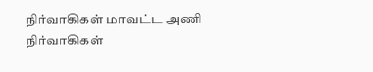நிர்வாகிகள் மாவட்ட அணி நிர்வாகிகள்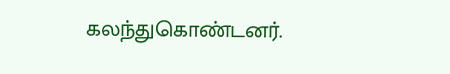கலந்துகொண்டனர்.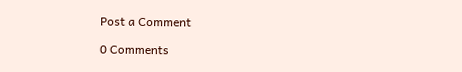Post a Comment

0 Comments